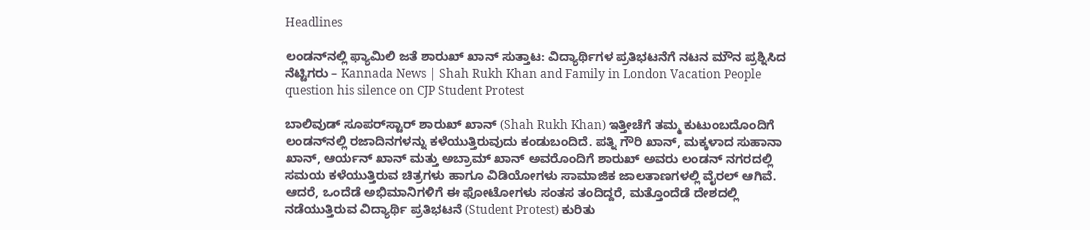Headlines

ಲಂಡನ್‌ನಲ್ಲಿ ಫ್ಯಾಮಿಲಿ ಜತೆ ಶಾರುಖ್ ಖಾನ್ ಸುತ್ತಾಟ: ವಿದ್ಯಾರ್ಥಿಗಳ ಪ್ರತಿಭಟನೆಗೆ ನಟನ ಮೌನ ಪ್ರಶ್ನಿಸಿದ ನೆಟ್ಟಿಗರು – Kannada News | Shah Rukh Khan and Family in London Vacation People question his silence on CJP Student Protest

ಬಾಲಿವುಡ್ ಸೂಪರ್‌ಸ್ಟಾರ್ ಶಾರುಖ್ ಖಾನ್ (Shah Rukh Khan) ಇತ್ತೀಚೆಗೆ ತಮ್ಮ ಕುಟುಂಬದೊಂದಿಗೆ ಲಂಡನ್‌ನಲ್ಲಿ ರಜಾದಿನಗಳನ್ನು ಕಳೆಯುತ್ತಿರುವುದು ಕಂಡುಬಂದಿದೆ. ಪತ್ನಿ ಗೌರಿ ಖಾನ್, ಮಕ್ಕಳಾದ ಸುಹಾನಾ ಖಾನ್, ಆರ್ಯನ್ ಖಾನ್ ಮತ್ತು ಅಬ್ರಾಮ್ ಖಾನ್ ಅವರೊಂದಿಗೆ ಶಾರುಖ್ ಅವರು ಲಂಡನ್ ನಗರದಲ್ಲಿ ಸಮಯ ಕಳೆಯುತ್ತಿರುವ ಚಿತ್ರಗಳು ಹಾಗೂ ವಿಡಿಯೋಗಳು ಸಾಮಾಜಿಕ ಜಾಲತಾಣಗಳಲ್ಲಿ ವೈರಲ್ ಆಗಿವೆ. ಆದರೆ, ಒಂದೆಡೆ ಅಭಿಮಾನಿಗಳಿಗೆ ಈ ಫೋಟೋಗಳು ಸಂತಸ ತಂದಿದ್ದರೆ, ಮತ್ತೊಂದೆಡೆ ದೇಶದಲ್ಲಿ ನಡೆಯುತ್ತಿರುವ ವಿದ್ಯಾರ್ಥಿ ಪ್ರತಿಭಟನೆ (Student Protest) ಕುರಿತು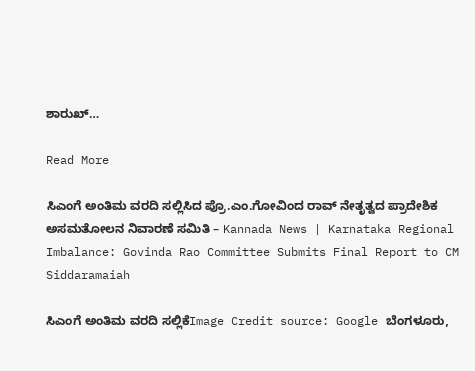ಶಾರುಖ್…

Read More

ಸಿಎಂಗೆ ಅಂತಿಮ ವರದಿ ಸಲ್ಲಿಸಿದ ಪ್ರೊ.ಎಂ.ಗೋವಿಂದ ರಾವ್ ನೇತೃತ್ವದ ಪ್ರಾದೇಶಿಕ ಅಸಮತೋಲನ ನಿವಾರಣೆ ಸಮಿತಿ – Kannada News | Karnataka Regional Imbalance: Govinda Rao Committee Submits Final Report to CM Siddaramaiah

ಸಿಎಂಗೆ ಅಂತಿಮ ವರದಿ ಸಲ್ಲಿಕೆImage Credit source: Google ಬೆಂಗಳೂರು,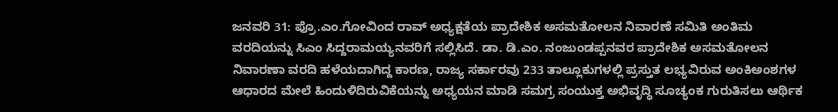ಜನವರಿ 31: ಪ್ರೊ.ಎಂ.ಗೋವಿಂದ ರಾವ್‌ ಅಧ್ಯಕ್ಷತೆಯ ಪ್ರಾದೇಶಿಕ ಅಸಮತೋಲನ ನಿವಾರಣೆ ಸಮಿತಿ ಅಂತಿಮ ವರದಿಯನ್ನು ಸಿಎಂ ಸಿದ್ದರಾಮಯ್ಯನವರಿಗೆ ಸಲ್ಲಿಸಿದೆ. ಡಾ. ಡಿ.ಎಂ. ನಂಜುಂಡಪ್ಪನವರ ಪ್ರಾದೇಶಿಕ ಅಸಮತೋಲನ ನಿವಾರಣಾ ವರದಿ ಹಳೆಯದಾಗಿದ್ದ ಕಾರಣ, ರಾಜ್ಯ ಸರ್ಕಾರವು 233 ತಾಲ್ಲೂಕುಗಳಲ್ಲಿ ಪ್ರಸ್ತುತ ಲಭ್ಯವಿರುವ ಅಂಕಿಅಂಶಗಳ ಆಧಾರದ ಮೇಲೆ ಹಿಂದುಳಿದಿರುವಿಕೆಯನ್ನು ಅಧ್ಯಯನ ಮಾಡಿ ಸಮಗ್ರ ಸಂಯುಕ್ತ ಅಭಿವೃದ್ಧಿ ಸೂಚ್ಯಂಕ ಗುರುತಿಸಲು ಆರ್ಥಿಕ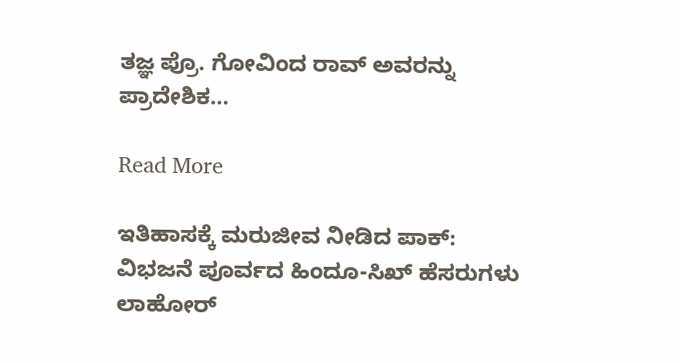ತಜ್ಞ ಪ್ರೊ. ಗೋವಿಂದ ರಾವ್ ಅವರನ್ನು ಪ್ರಾದೇಶಿಕ…

Read More

ಇತಿಹಾಸಕ್ಕೆ ಮರುಜೀವ ನೀಡಿದ ಪಾಕ್: ವಿಭಜನೆ ಪೂರ್ವದ ಹಿಂದೂ-ಸಿಖ್ ಹೆಸರುಗಳು ಲಾಹೋರ್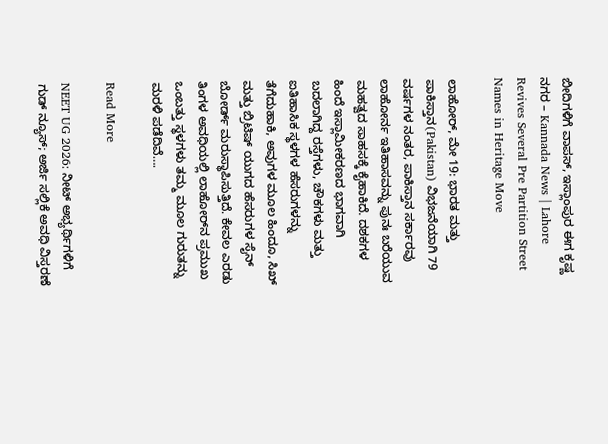ಬೀದಿಗಳಿಗೆ ವಾಪಸ್, ಇಸ್ಲಾಂಪುರ ಈಗ ಕೃಷ್ಣ ನಗರ – Kannada News | Lahore Revives Several Pre Partition Street Names in Heritage Move

ಲಾಹೋರ್, ಮೇ 19: ಭಾರತ ಮತ್ತು ಪಾಕಿಸ್ತಾನ(Pakistan) ವಿಭಜನೆಯಾಗಿ 79 ವರ್ಷಗಳ ನಂತರ, ಪಾಕಿಸ್ತಾನ ಸರ್ಕಾರವು ಲಾಹೋರ್ನ ಇತಿಹಾಸವನ್ನು ಪುನಃ ಬರೆಯುವ ಮಹತ್ವದ ಸಾಹಸಕ್ಕೆ ಕೈಹಾಕಿದೆ. ದಶಕಗಳ ಹಿಂದೆ ಇಸ್ಲಾಮೀಕರಣದ ಭಾಗವಾಗಿ ಬದಲಾಗಿದ್ದ ರಸ್ತೆಗಳು, ಚೌಕಗಳು ಮತ್ತು ಐತಿಹಾಸಿಕ ಸ್ಥಳಗಳ ಹೆಸರುಗಳನ್ನು ತೆಗೆದುಹಾಕಿ, ಅವುಗಳ ಮೂಲ ಹಿಂದೂ, ಸಿಖ್ ಮತ್ತು ಬ್ರಿಟಿಷ್ ಯುಗದ ಹೆಸರುಗಳ ಸೈನ್ ಬೋರ್ಡ್ ಮರುಸ್ಥಾಪಿಸುತ್ತಿದೆ. ಕೇವಲ ಎರಡು ತಿಂಗಳ ಅವಧಿಯಲ್ಲಿ ಲಾಹೋರ್‌ನ ಪ್ರಮುಖ ಒಂಬತ್ತು ಸ್ಥಳಗಳು ತಮ್ಮ ಮೂಲ ಗುರುತನ್ನು ಮರಳಿ ಪಡೆದಿವೆ….

Read More

NEET UG 2026: ನೀಟ್ ಅಭ್ಯರ್ಥಿಗಳಿಗೆ ಗುಡ್ ನ್ಯೂಸ್; ಅರ್ಜಿ ಸಲ್ಲಿಕೆ ಅವಧಿ ವಿಸ್ತರಣೆ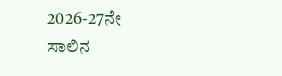2026-27ನೇ ಸಾಲಿನ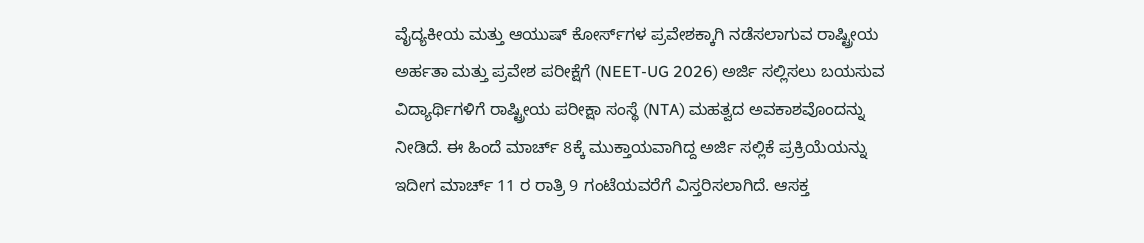ವೈದ್ಯಕೀಯ ಮತ್ತು ಆಯುಷ್ ಕೋರ್ಸ್‌ಗಳ ಪ್ರವೇಶಕ್ಕಾಗಿ ನಡೆಸಲಾಗುವ ರಾಷ್ಟ್ರೀಯ ಅರ್ಹತಾ ಮತ್ತು ಪ್ರವೇಶ ಪರೀಕ್ಷೆಗೆ (NEET-UG 2026) ಅರ್ಜಿ ಸಲ್ಲಿಸಲು ಬಯಸುವ ವಿದ್ಯಾರ್ಥಿಗಳಿಗೆ ರಾಷ್ಟ್ರೀಯ ಪರೀಕ್ಷಾ ಸಂಸ್ಥೆ (NTA) ಮಹತ್ವದ ಅವಕಾಶವೊಂದನ್ನು ನೀಡಿದೆ. ಈ ಹಿಂದೆ ಮಾರ್ಚ್ 8ಕ್ಕೆ ಮುಕ್ತಾಯವಾಗಿದ್ದ ಅರ್ಜಿ ಸಲ್ಲಿಕೆ ಪ್ರಕ್ರಿಯೆಯನ್ನು ಇದೀಗ ಮಾರ್ಚ್ 11 ರ ರಾತ್ರಿ 9 ಗಂಟೆಯವರೆಗೆ ವಿಸ್ತರಿಸಲಾಗಿದೆ. ಆಸಕ್ತ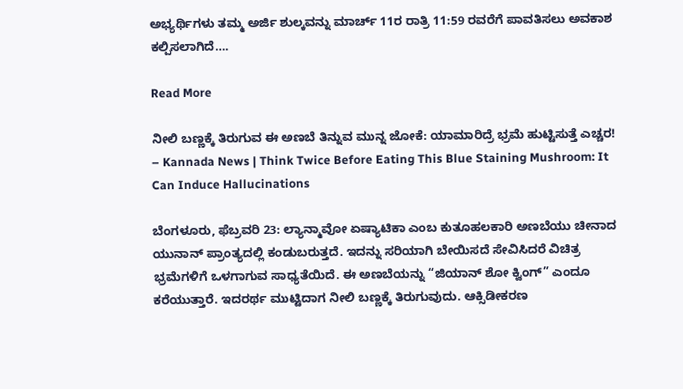ಅಭ್ಯರ್ಥಿಗಳು ತಮ್ಮ ಅರ್ಜಿ ಶುಲ್ಕವನ್ನು ಮಾರ್ಚ್ 11ರ ರಾತ್ರಿ 11:59 ರವರೆಗೆ ಪಾವತಿಸಲು ಅವಕಾಶ ಕಲ್ಪಿಸಲಾಗಿದೆ….

Read More

ನೀಲಿ ಬಣ್ಣಕ್ಕೆ ತಿರುಗುವ ಈ ಅಣಬೆ ತಿನ್ನುವ ಮುನ್ನ ಜೋಕೆ: ಯಾಮಾರಿದ್ರೆ ಭ್ರಮೆ ಹುಟ್ಟಿಸುತ್ತೆ ಎಚ್ಚರ! – Kannada News | Think Twice Before Eating This Blue Staining Mushroom: It Can Induce Hallucinations

ಬೆಂಗಳೂರು, ಫೆಬ್ರವರಿ 23: ಲ್ಯಾನ್ಮಾವೋ ಏಷ್ಯಾಟಿಕಾ ಎಂಬ ಕುತೂಹಲಕಾರಿ ಅಣಬೆಯು ಚೀನಾದ ಯುನಾನ್ ಪ್ರಾಂತ್ಯದಲ್ಲಿ ಕಂಡುಬರುತ್ತದೆ. ಇದನ್ನು ಸರಿಯಾಗಿ ಬೇಯಿಸದೆ ಸೇವಿಸಿದರೆ ವಿಚಿತ್ರ ಭ್ರಮೆಗಳಿಗೆ ಒಳಗಾಗುವ ಸಾಧ್ಯತೆಯಿದೆ. ಈ ಅಣಬೆಯನ್ನು “ಜಿಯಾನ್ ಶೋ ಕ್ವಿಂಗ್” ಎಂದೂ ಕರೆಯುತ್ತಾರೆ. ಇದರರ್ಥ ಮುಟ್ಟಿದಾಗ ನೀಲಿ ಬಣ್ಣಕ್ಕೆ ತಿರುಗುವುದು. ಆಕ್ಸಿಡೀಕರಣ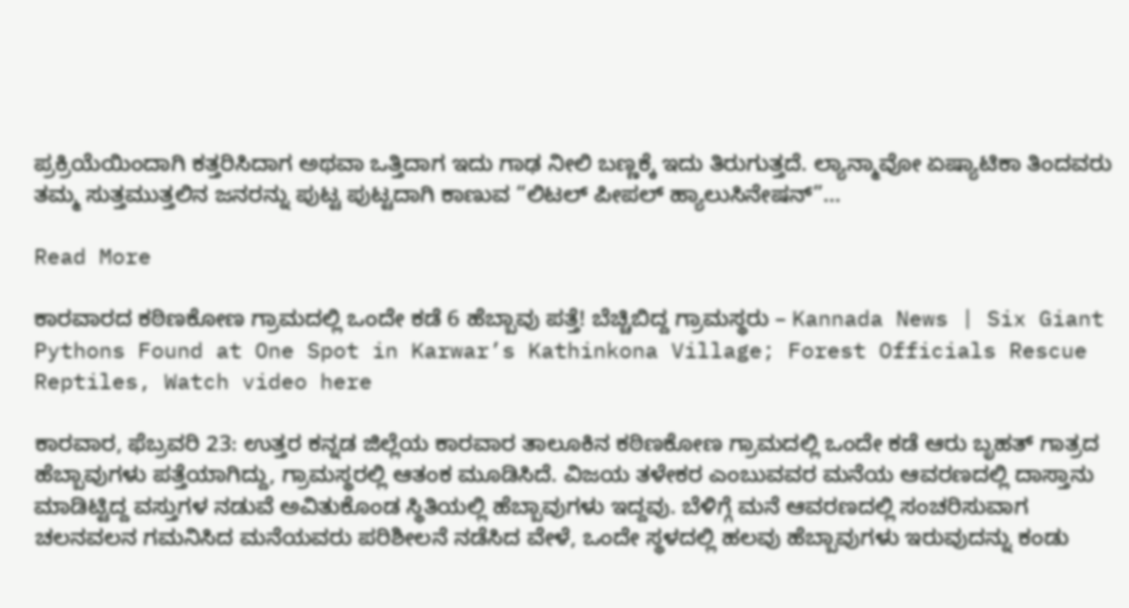ಪ್ರಕ್ರಿಯೆಯಿಂದಾಗಿ ಕತ್ತರಿಸಿದಾಗ ಅಥವಾ ಒತ್ತಿದಾಗ ಇದು ಗಾಢ ನೀಲಿ ಬಣ್ಣಕ್ಕೆ ಇದು ತಿರುಗುತ್ತದೆ. ಲ್ಯಾನ್ಮಾವೋ ಏಷ್ಯಾಟಿಕಾ ತಿಂದವರು ತಮ್ಮ ಸುತ್ತಮುತ್ತಲಿನ ಜನರನ್ನು ಪುಟ್ಟ ಪುಟ್ಟದಾಗಿ ಕಾಣುವ “ಲಿಟಲ್ ಪೀಪಲ್ ಹ್ಯಾಲುಸಿನೇಷನ್”…

Read More

ಕಾರವಾರದ ಕಠಿಣಕೋಣ ಗ್ರಾಮದಲ್ಲಿ ಒಂದೇ ಕಡೆ 6 ಹೆಬ್ಬಾವು ಪತ್ತೆ! ಬೆಚ್ಚಿಬಿದ್ದ ಗ್ರಾಮಸ್ಥರು – Kannada News | Six Giant Pythons Found at One Spot in Karwar’s Kathinkona Village; Forest Officials Rescue Reptiles, Watch video here

ಕಾರವಾರ, ಫೆಬ್ರವರಿ 23: ಉತ್ತರ ಕನ್ನಡ ಜಿಲ್ಲೆಯ ಕಾರವಾರ ತಾಲೂಕಿನ ಕಠಿಣಕೋಣ ಗ್ರಾಮದಲ್ಲಿ ಒಂದೇ ಕಡೆ ಆರು ಬೃಹತ್ ಗಾತ್ರದ ಹೆಬ್ಬಾವುಗಳು ಪತ್ತೆಯಾಗಿದ್ದು, ಗ್ರಾಮಸ್ಥರಲ್ಲಿ ಆತಂಕ ಮೂಡಿಸಿದೆ. ವಿಜಯ ತಳೇಕರ ಎಂಬುವವರ ಮನೆಯ ಆವರಣದಲ್ಲಿ ದಾಸ್ತಾನು ಮಾಡಿಟ್ಟಿದ್ದ ವಸ್ತುಗಳ ನಡುವೆ ಅವಿತುಕೊಂಡ ಸ್ಥಿತಿಯಲ್ಲಿ ಹೆಬ್ಬಾವುಗಳು ಇದ್ದವು. ಬೆಳಿಗ್ಗೆ ಮನೆ ಆವರಣದಲ್ಲಿ ಸಂಚರಿಸುವಾಗ ಚಲನವಲನ ಗಮನಿಸಿದ ಮನೆಯವರು ಪರಿಶೀಲನೆ ನಡೆಸಿದ ವೇಳೆ, ಒಂದೇ ಸ್ಥಳದಲ್ಲಿ ಹಲವು ಹೆಬ್ಬಾವುಗಳು ಇರುವುದನ್ನು ಕಂಡು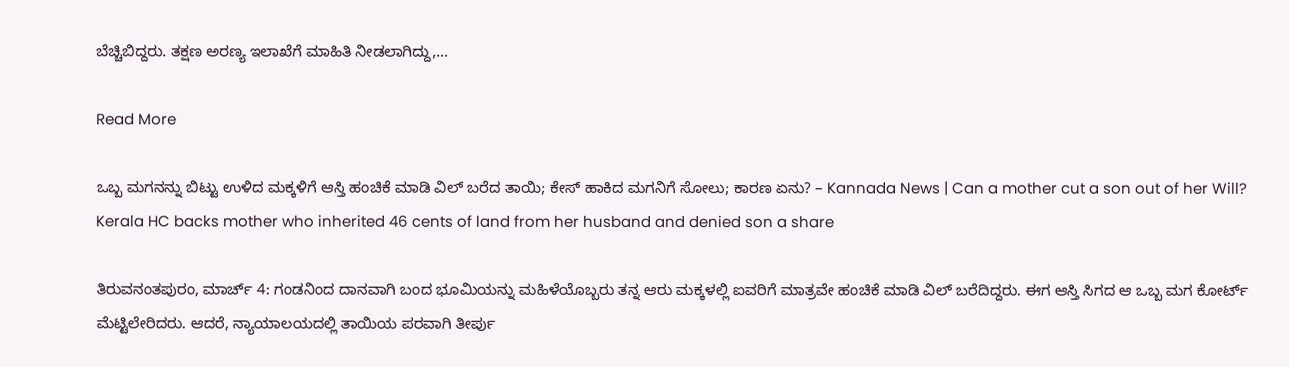ಬೆಚ್ಚಿಬಿದ್ದರು. ತಕ್ಷಣ ಅರಣ್ಯ ಇಲಾಖೆಗೆ ಮಾಹಿತಿ ನೀಡಲಾಗಿದ್ದು,…

Read More

ಒಬ್ಬ ಮಗನನ್ನು ಬಿಟ್ಟು ಉಳಿದ ಮಕ್ಕಳಿಗೆ ಆಸ್ತಿ ಹಂಚಿಕೆ ಮಾಡಿ ವಿಲ್ ಬರೆದ ತಾಯಿ; ಕೇಸ್ ಹಾಕಿದ ಮಗನಿಗೆ ಸೋಲು; ಕಾರಣ ಏನು? – Kannada News | Can a mother cut a son out of her Will? Kerala HC backs mother who inherited 46 cents of land from her husband and denied son a share

ತಿರುವನಂತಪುರಂ, ಮಾರ್ಚ್ 4: ಗಂಡನಿಂದ ದಾನವಾಗಿ ಬಂದ ಭೂಮಿಯನ್ನು ಮಹಿಳೆಯೊಬ್ಬರು ತನ್ನ ಆರು ಮಕ್ಕಳಲ್ಲಿ ಐವರಿಗೆ ಮಾತ್ರವೇ ಹಂಚಿಕೆ ಮಾಡಿ ವಿಲ್ ಬರೆದಿದ್ದರು. ಈಗ ಆಸ್ತಿ ಸಿಗದ ಆ ಒಬ್ಬ ಮಗ ಕೋರ್ಟ್ ಮೆಟ್ಟಿಲೇರಿದರು. ಆದರೆ, ನ್ಯಾಯಾಲಯದಲ್ಲಿ ತಾಯಿಯ ಪರವಾಗಿ ತೀರ್ಪು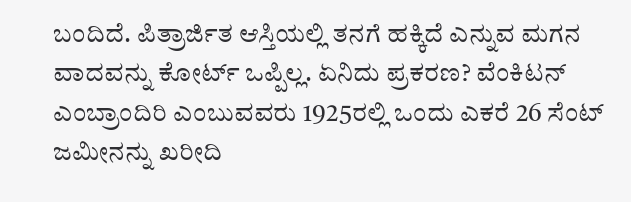ಬಂದಿದೆ. ಪಿತ್ರಾರ್ಜಿತ ಆಸ್ತಿಯಲ್ಲಿ ತನಗೆ ಹಕ್ಕಿದೆ ಎನ್ನುವ ಮಗನ ವಾದವನ್ನು ಕೋರ್ಟ್ ಒಪ್ಪಿಲ್ಲ. ಏನಿದು ಪ್ರಕರಣ? ವೆಂಕಿಟನ್ ಎಂಬ್ರಾಂದಿರಿ ಎಂಬುವವರು 1925ರಲ್ಲಿ ಒಂದು ಎಕರೆ 26 ಸೆಂಟ್ ಜಮೀನನ್ನು ಖರೀದಿ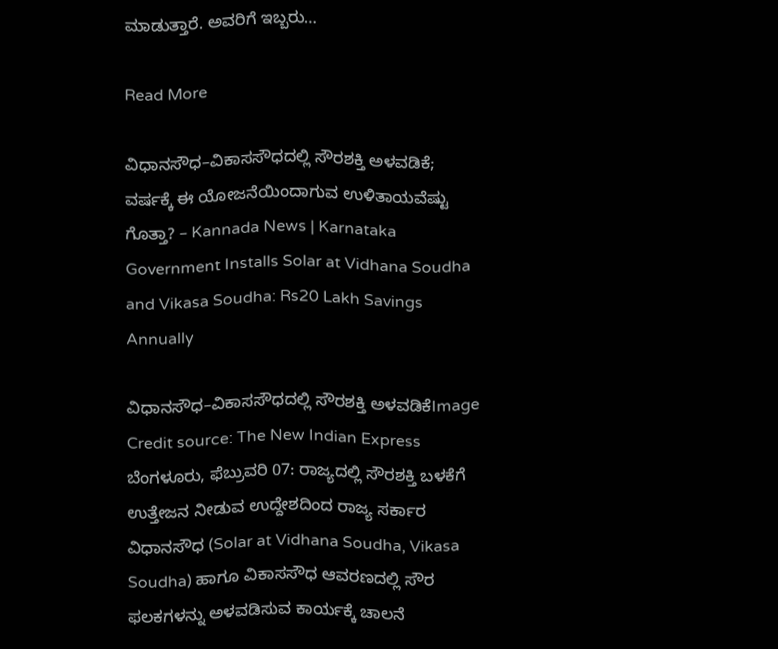ಮಾಡುತ್ತಾರೆ. ಅವರಿಗೆ ಇಬ್ಬರು…

Read More

ವಿಧಾನಸೌಧ–ವಿಕಾಸಸೌಧದಲ್ಲಿ ಸೌರಶಕ್ತಿ ಅಳವಡಿಕೆ; ವರ್ಷಕ್ಕೆ ಈ ಯೋಜನೆಯಿಂದಾಗುವ ಉಳಿತಾಯವೆಷ್ಟು ಗೊತ್ತಾ? – Kannada News | Karnataka Government Installs Solar at Vidhana Soudha and Vikasa Soudha: Rs20 Lakh Savings Annually

ವಿಧಾನಸೌಧ–ವಿಕಾಸಸೌಧದಲ್ಲಿ ಸೌರಶಕ್ತಿ ಅಳವಡಿಕೆImage Credit source: The New Indian Express ಬೆಂಗಳೂರು, ಫೆಬ್ರುವರಿ 07: ರಾಜ್ಯದಲ್ಲಿ ಸೌರಶಕ್ತಿ ಬಳಕೆಗೆ ಉತ್ತೇಜನ ನೀಡುವ ಉದ್ದೇಶದಿಂದ ರಾಜ್ಯ ಸರ್ಕಾರ ವಿಧಾನಸೌಧ (Solar at Vidhana Soudha, Vikasa Soudha) ಹಾಗೂ ವಿಕಾಸಸೌಧ ಆವರಣದಲ್ಲಿ ಸೌರ ಫಲಕಗಳನ್ನು ಅಳವಡಿಸುವ ಕಾರ್ಯಕ್ಕೆ ಚಾಲನೆ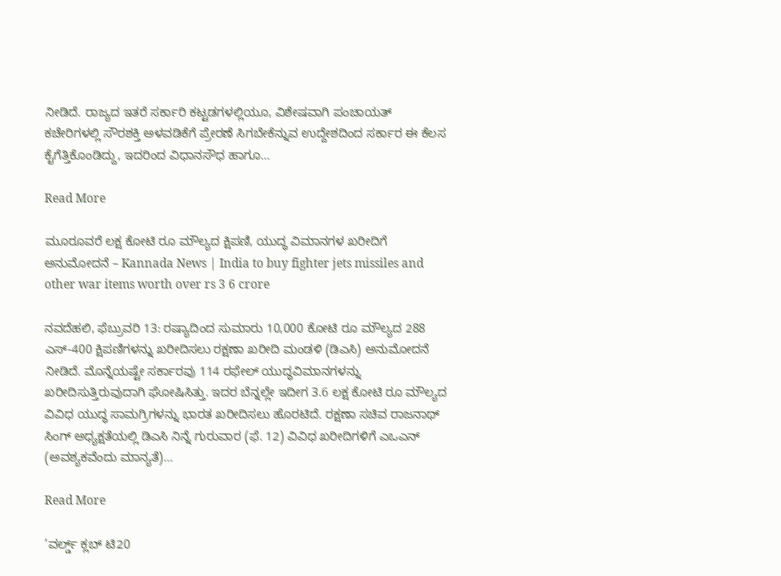ನೀಡಿದೆ. ರಾಜ್ಯದ ಇತರೆ ಸರ್ಕಾರಿ ಕಟ್ಟಡಗಳಲ್ಲಿಯೂ, ವಿಶೇಷವಾಗಿ ಪಂಚಾಯತ್ ಕಚೇರಿಗಳಲ್ಲಿ ಸೌರಶಕ್ತಿ ಅಳವಡಿಕೆಗೆ ಪ್ರೇರಣೆ ಸಿಗಬೇಕೆನ್ನುವ ಉದ್ದೇಶದಿಂದ ಸರ್ಕಾರ ಈ ಕೆಲಸ ಕೈಗೆತ್ತಿಕೊಂಡಿದ್ದು, ಇದರಿಂದ ವಿಧಾನಸೌಧ ಹಾಗೂ…

Read More

ಮೂರೂವರೆ ಲಕ್ಷ ಕೋಟಿ ರೂ ಮೌಲ್ಯದ ಕ್ಷಿಪಣಿ, ಯುದ್ಧ ವಿಮಾನಗಳ ಖರೀದಿಗೆ ಅನುಮೋದನೆ – Kannada News | India to buy fighter jets missiles and other war items worth over rs 3 6 crore

ನವದೆಹಲಿ, ಫೆಬ್ರುವರಿ 13: ರಷ್ಯಾದಿಂದ ಸುಮಾರು 10,000 ಕೋಟಿ ರೂ ಮೌಲ್ಯದ 288 ಎಸ್-400 ಕ್ಷಿಪಣಿಗಳನ್ನು ಖರೀದಿಸಲು ರಕ್ಷಣಾ ಖರೀದಿ ಮಂಡಳಿ (ಡಿಎಸಿ) ಅನುಮೋದನೆ ನೀಡಿದೆ. ಮೊನ್ನೆಯಷ್ಟೇ ಸರ್ಕಾರವು 114 ರಫೇಲ್ ಯುದ್ಧವಿಮಾನಗಳನ್ನು ಖರೀದಿಸುತ್ತಿರುವುದಾಗಿ ಘೋಷಿಸಿತ್ತು. ಇದರ ಬೆನ್ನಲ್ಲೇ ಇದೀಗ 3.6 ಲಕ್ಷ ಕೋಟಿ ರೂ ಮೌಲ್ಯದ ವಿವಿಧ ಯುದ್ಧ ಸಾಮಗ್ರಿಗಳನ್ನು ಭಾರತ ಖರೀದಿಸಲು ಹೊರಟಿದೆ. ರಕ್ಷಣಾ ಸಚಿವ ರಾಜನಾಥ್ ಸಿಂಗ್ ಅಧ್ಯಕ್ಷತೆಯಲ್ಲಿ ಡಿಎಸಿ ನಿನ್ನೆ ಗುರುವಾರ (ಫೆ. 12) ವಿವಿಧ ಖರೀದಿಗಳಿಗೆ ಎಒಎನ್ (ಅವಶ್ಯಕವೆಂದು ಮಾನ್ಯತೆ)…

Read More

‘ವರ್ಲ್ಡ್ ಕ್ಲಬ್ ಟಿ20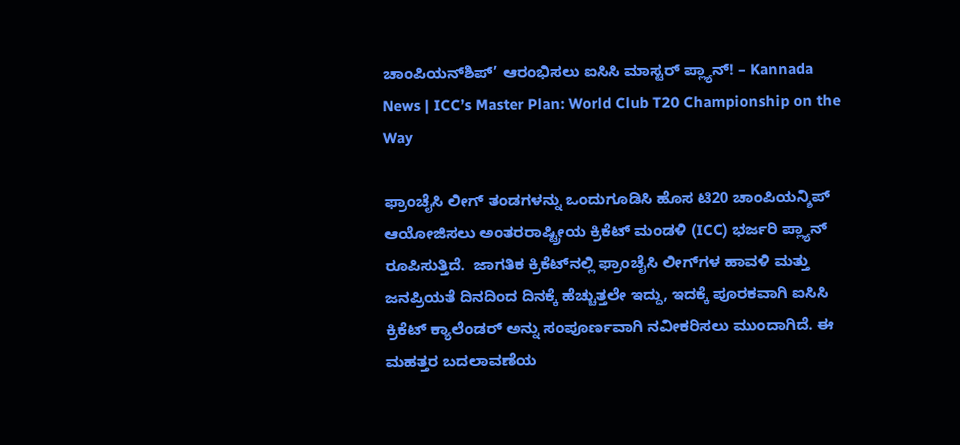ಚಾಂಪಿಯನ್‌ಶಿಪ್’ ಆರಂಭಿಸಲು ಐಸಿಸಿ ಮಾಸ್ಟರ್ ಪ್ಲ್ಯಾನ್! – Kannada News | ICC’s Master Plan: World Club T20 Championship on the Way

ಫ್ರಾಂಚೈಸಿ ಲೀಗ್ ತಂಡಗಳನ್ನು ಒಂದುಗೂಡಿಸಿ ಹೊಸ ಟಿ20 ಚಾಂಪಿಯನ್ಶಿಪ್ ಆಯೋಜಿಸಲು ಅಂತರರಾಷ್ಟ್ರೀಯ ಕ್ರಿಕೆಟ್ ಮಂಡಳಿ (ICC) ಭರ್ಜರಿ ಪ್ಲ್ಯಾನ್ ರೂಪಿಸುತ್ತಿದೆ.  ಜಾಗತಿಕ ಕ್ರಿಕೆಟ್‌ನಲ್ಲಿ ಫ್ರಾಂಚೈಸಿ ಲೀಗ್‌ಗಳ ಹಾವಳಿ ಮತ್ತು ಜನಪ್ರಿಯತೆ ದಿನದಿಂದ ದಿನಕ್ಕೆ ಹೆಚ್ಚುತ್ತಲೇ ಇದ್ದು, ಇದಕ್ಕೆ ಪೂರಕವಾಗಿ ಐಸಿಸಿ ಕ್ರಿಕೆಟ್ ಕ್ಯಾಲೆಂಡರ್ ಅನ್ನು ಸಂಪೂರ್ಣವಾಗಿ ನವೀಕರಿಸಲು ಮುಂದಾಗಿದೆ. ಈ ಮಹತ್ತರ ಬದಲಾವಣೆಯ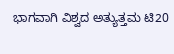ಭಾಗವಾಗಿ ವಿಶ್ವದ ಅತ್ಯುತ್ತಮ ಟಿ20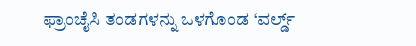ಫ್ರಾಂಚೈಸಿ ತಂಡಗಳನ್ನು ಒಳಗೊಂಡ ‘ವರ್ಲ್ಡ್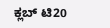ಕ್ಲಬ್ ಟಿ20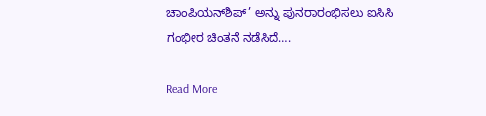ಚಾಂಪಿಯನ್‌ಶಿಪ್’ ಅನ್ನು ಪುನರಾರಂಭಿಸಲು ಐಸಿಸಿ ಗಂಭೀರ ಚಿಂತನೆ ನಡೆಸಿದೆ….

Read More